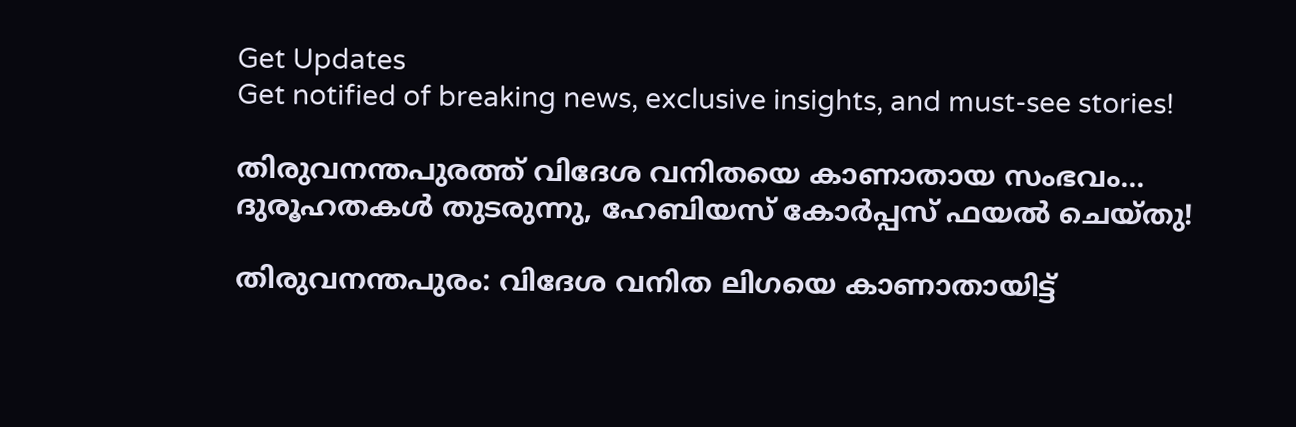Get Updates
Get notified of breaking news, exclusive insights, and must-see stories!

തിരുവനന്തപുരത്ത് വിദേശ വനിതയെ കാണാതായ സംഭവം... ദുരൂഹതകൾ തുടരുന്നു, ഹേബിയസ് കോർപ്പസ് ഫയൽ ചെയ്തു!

തിരുവനന്തപുരം: വിദേശ വനിത ലിഗയെ കാണാതായിട്ട്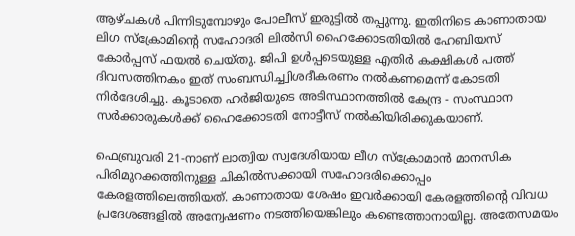ആഴ്ചകൾ പിന്നിടുമ്പോഴും പോലീസ് ഇരുട്ടിൽ തപ്പുന്നു. ഇതിനിടെ കാണാതായ ലിഗ സ്‌ക്രോമിന്‍റെ സഹോദരി ലിൽസി ഹൈക്കോടതിയിൽ ഹേബിയസ് കോർപ്പസ് ഫയൽ ചെയ്തു. ജിപി ഉൾപ്പടെയുള്ള എതിർ കക്ഷികൾ പത്ത് ദിവസത്തിനകം ഇത് സംബന്ധിച്ച്വിശദീകരണം നൽകണമെന്ന് കോടതി നിർദേശിച്ചു. കൂടാതെ ഹർജിയുടെ അടിസ്ഥാനത്തിൽ കേന്ദ്ര - സംസ്ഥാന സർക്കാരുകൾക്ക് ഹൈക്കോടതി നോട്ടീസ് നൽകിയിരിക്കുകയാണ്.

ഫെബ്രുവരി 21-നാണ് ലാത്വിയ സ്വദേശിയായ ലീഗ സ്ക്രോമാൻ മാനസിക പിരിമുറക്കത്തിനുള്ള ചികിൽസക്കായി സഹോദരിക്കൊപ്പം കേരളത്തിലെത്തിയത്. കാണാതായ ശേഷം ഇവർക്കായി കേരളത്തിന്‍റെ വിവധ പ്രദേശങ്ങളിൽ അന്വേഷണം നടത്തിയെങ്കിലും കണ്ടെത്താനായില്ല. അതേസമയം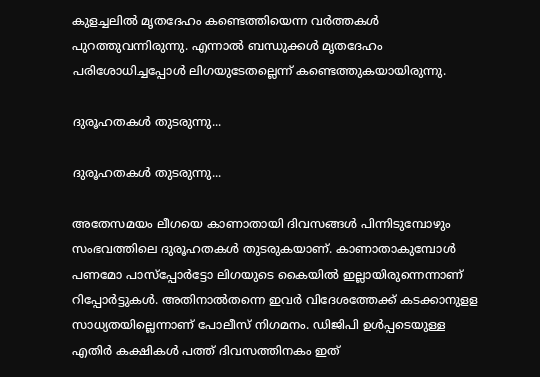കുളച്ചലിൽ മൃതദേഹം കണ്ടെത്തിയെന്ന വർത്തകൾ പുറത്തുവന്നിരുന്നു. എന്നാൽ ബന്ധുക്കൾ മൃതദേഹം പരിശോധിച്ചപ്പോൾ ലിഗയുടേതല്ലെന്ന് കണ്ടെത്തുകയായിരുന്നു.

ദുരൂഹതകൾ തുടരുന്നു...

ദുരൂഹതകൾ തുടരുന്നു...

അതേസമയം ലീഗയെ കാണാതായി ദിവസങ്ങൾ പിന്നിടുമ്പോ‍ഴും സംഭവത്തിലെ ദുരൂഹതകൾ തുടരുകയാണ്. കാണാതാകുമ്പോൾ പണമോ പാസ്പ്പോർട്ടോ ലിഗയുടെ കൈയിൽ ഇല്ലായിരുന്നെന്നാണ് റിപ്പോർട്ടുകൾ. അതിനാൽതന്നെ ഇവർ വിദേശത്തേക്ക് കടക്കാനുളള സാധ്യതയില്ലെന്നാണ് പോലീസ് നിഗമനം. ഡിജിപി ഉൾപ്പടെയുള്ള എതിർ കക്ഷികൾ പത്ത് ദിവസത്തിനകം ഇത്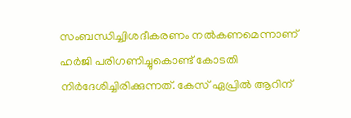സംബന്ധിച്ച്വിശദീകരണം നൽകണമെന്നാണ് ഹർജി പരിഗണിച്ചുകൊണ്ട് കോടതി നിർദേശിച്ചിരിക്കുന്നത്. കേസ് ഏപ്രിൽ ആറിന്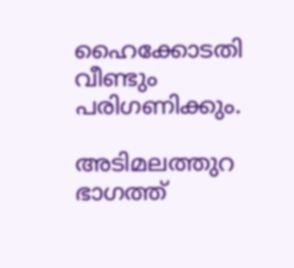ഹൈക്കോടതി വീണ്ടും പരിഗണിക്കും.

അടിമലത്തുറ ഭാഗത്ത്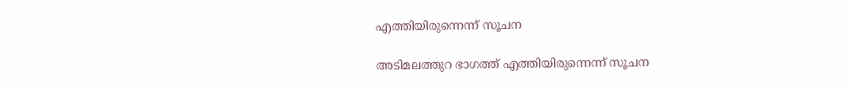എത്തിയിരുന്നെന്ന് സൂചന

അടിമലത്തുറ ഭാഗത്ത് എത്തിയിരുന്നെന്ന് സൂചന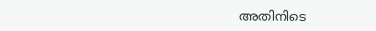അതിനിടെ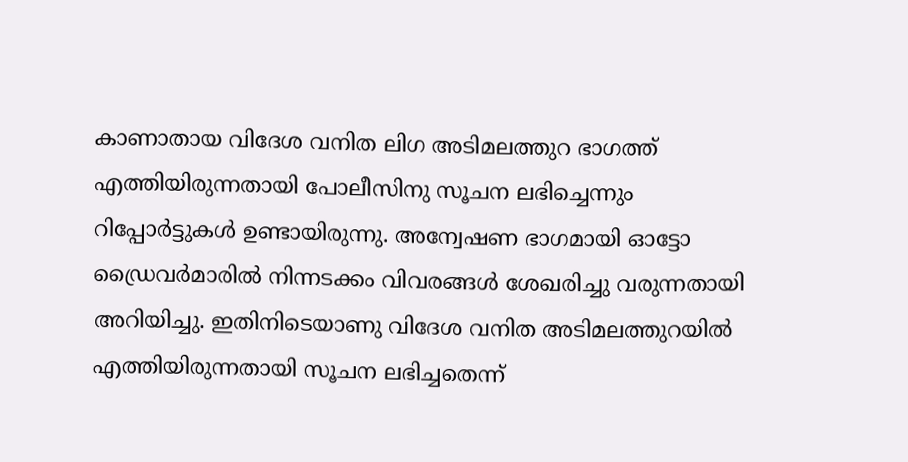കാണാതായ വിദേശ വനിത ലിഗ അടിമലത്തുറ ഭാഗത്ത് എത്തിയിരുന്നതായി പോലീസിനു സൂചന ലഭിച്ചെന്നും റിപ്പോർട്ടുകൾ ഉണ്ടായിരുന്നു. അന്വേഷണ ഭാഗമായി ഓട്ടോ ഡ്രൈവര്‍മാരില്‍ നിന്നടക്കം വിവരങ്ങള്‍ ശേഖരിച്ചു വരുന്നതായി അറിയിച്ചു. ഇതിനിടെയാണു വിദേശ വനിത അടിമലത്തുറയില്‍ എത്തിയിരുന്നതായി സൂചന ലഭിച്ചതെന്ന്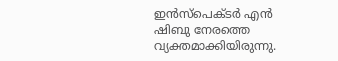ഇന്‍സ്പെക്ടര്‍ എന്‍ ഷിബു നേരത്തെ വ്യക്തമാക്കിയിരുന്നു.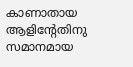കാണാതായ ആളിന്റേതിനു സമാനമായ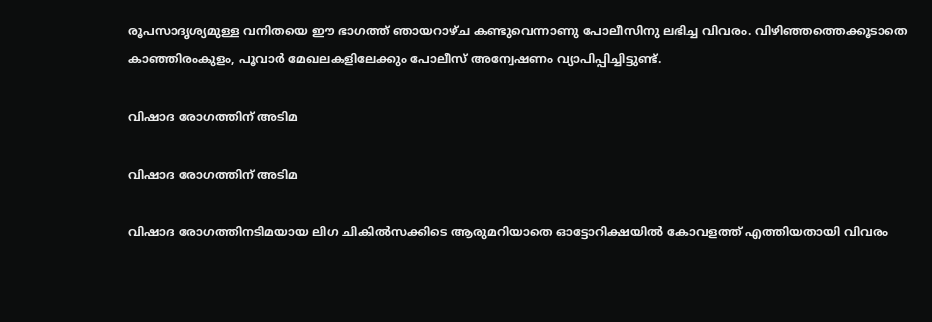രൂപസാദൃശ്യമുള്ള വനിതയെ ഈ ഭാഗത്ത് ഞായറാഴ്ച കണ്ടുവെന്നാണു പോലീസിനു ലഭിച്ച വിവരം. വിഴിഞ്ഞത്തെക്കൂടാതെ കാഞ്ഞിരംകുളം, പൂവാര്‍ മേഖലകളിലേക്കും പോലീസ് അന്വേഷണം വ്യാപിപ്പിച്ചിട്ടുണ്ട്.

വിഷാദ രോഗത്തിന് അടിമ

വിഷാദ രോഗത്തിന് അടിമ

വിഷാദ രോഗത്തിനടിമയായ ലിഗ ചികില്‍സക്കിടെ ആരുമറിയാതെ ഓട്ടോറിക്ഷയില്‍ കോവളത്ത് എത്തിയതായി വിവരം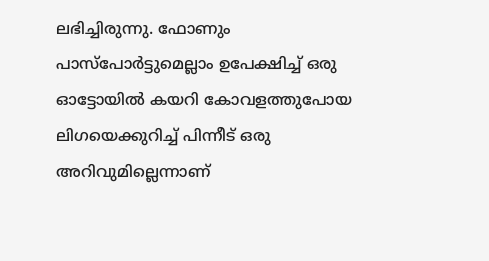ലഭിച്ചിരുന്നു. ഫോണും പാസ്പോർട്ടുമെല്ലാം ഉപേക്ഷിച്ച് ഒരു ഓട്ടോയിൽ കയറി കോവളത്തുപോയ ലിഗയെക്കുറിച്ച് പിന്നീട് ഒരു അറിവുമില്ലെന്നാണ്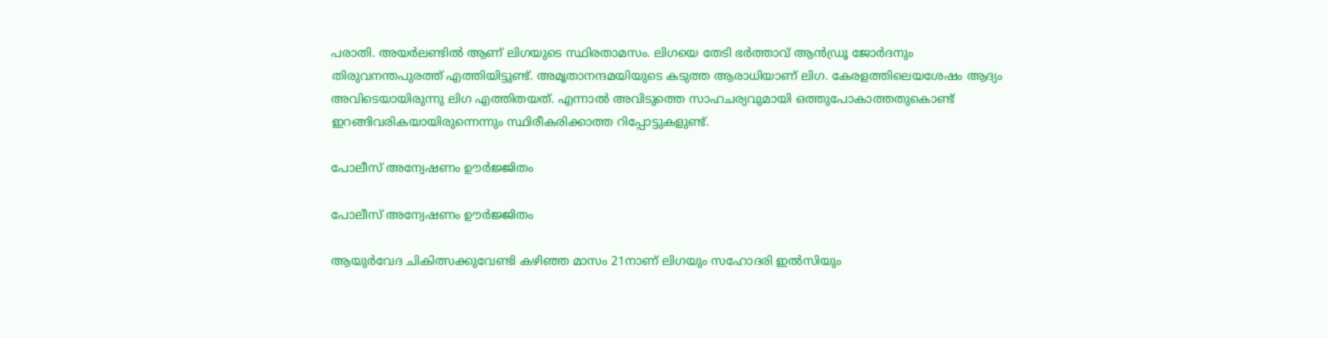പരാതി. അയര്‍ലണ്ടില്‍ ആണ് ലിഗയുടെ സ്ഥിരതാമസം. ലിഗയെ തേടി ഭര്‍ത്താവ് ആന്‍ഡ്രൂ ജോര്‍ദനും തിരുവനന്തപുരത്ത് എത്തിയിട്ടുണ്ട്. അമൃതാനന്ദമയിയുടെ കടുത്ത ആരാധിയാണ് ലിഗ. കേരളത്തിലെയശേഷം ആദ്യം അവിടെയായിരുന്നു ലിഗ എത്തിതയത്. എന്നാൽ അവിടുത്തെ സാഹചര്യവുമായി ഒത്തുപോകാത്തതുകൊണ്ട് ഇറങ്ങിവരികയായിരുന്നെന്നും സ്ഥിരീകരിക്കാത്ത റിപ്പോട്ടുകളുണ്ട്.

പോലീസ് അന്വേഷണം ഊർജ്ജിതം

പോലീസ് അന്വേഷണം ഊർജ്ജിതം

ആയുർവേദ ചികിത്സക്കുവേണ്ടി കഴിഞ്ഞ മാസം 21നാണ് ലിഗയും സഹോദരി ഇൽസിയും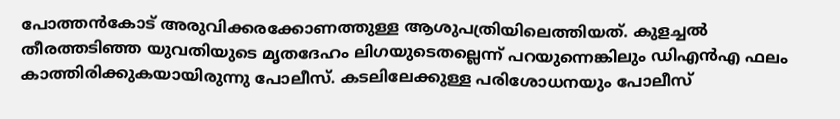പോത്തൻകോട് അരുവിക്കരക്കോണത്തുള്ള ആശുപത്രിയിലെത്തിയത്. കുളച്ചൽ തീരത്തടിഞ്ഞ യുവതിയുടെ മൃതദേഹം ലിഗയുടെതല്ലെന്ന് പറയുന്നെങ്കിലും ഡിഎൻഎ ഫലം കാത്തിരിക്കുകയായിരുന്നു പോലീസ്. കടലിലേക്കുള്ള പരിശോധനയും പോലീസ്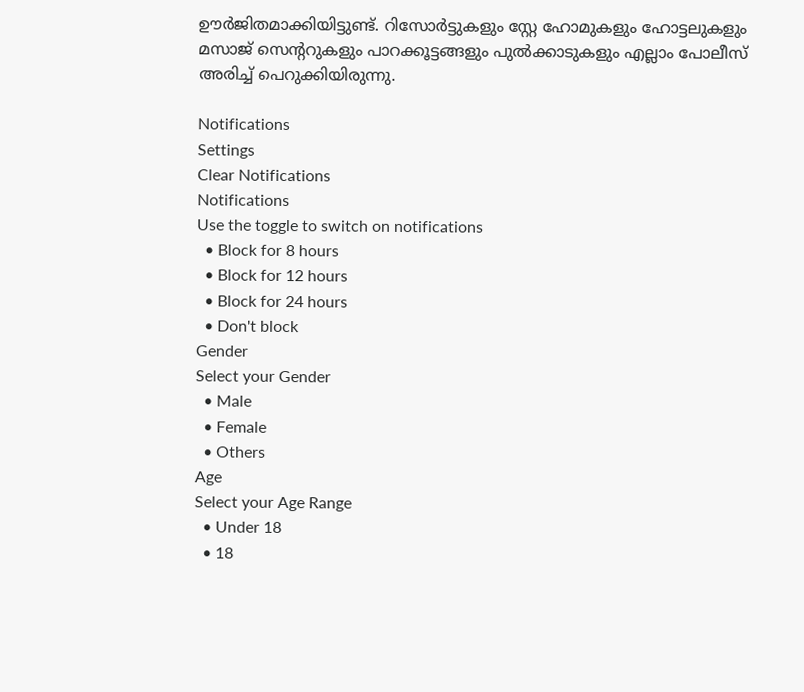ഊർജിതമാക്കിയിട്ടുണ്ട്. റിസോർട്ടുകളും സ്റ്റേ ഹോമുകളും ഹോട്ടലുകളും മസാജ് സെന്‍ററുകളും പാറക്കൂട്ടങ്ങളും പുൽക്കാടുകളും എല്ലാം പോലീസ് അരിച്ച് പെറുക്കിയിരുന്നു.

Notifications
Settings
Clear Notifications
Notifications
Use the toggle to switch on notifications
  • Block for 8 hours
  • Block for 12 hours
  • Block for 24 hours
  • Don't block
Gender
Select your Gender
  • Male
  • Female
  • Others
Age
Select your Age Range
  • Under 18
  • 18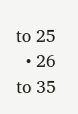to 25
  • 26 to 35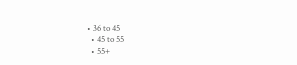• 36 to 45
  • 45 to 55
  • 55+